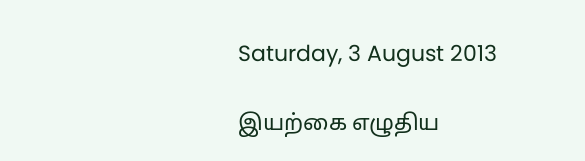Saturday, 3 August 2013

இயற்கை எழுதிய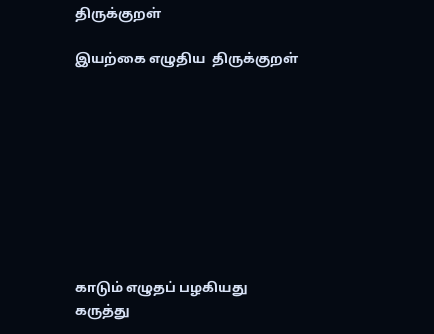திருக்குறள்

இயற்கை எழுதிய  திருக்குறள்









காடும் எழுதப் பழகியது
கருத்து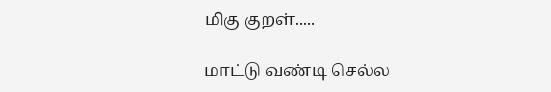மிகு குறள்.....

மாட்டு வண்டி செல்ல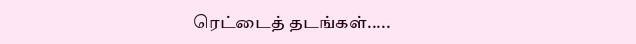ரெட்டைத் தடங்கள்.....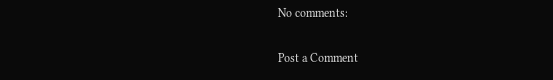No comments:

Post a Comment